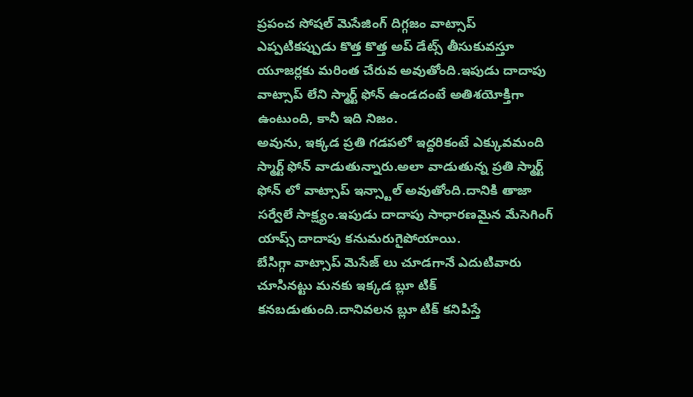ప్రపంచ సోషల్ మెసేజింగ్ దిగ్గజం వాట్సాప్ ఎప్పటికప్పుడు కొత్త కొత్త అప్ డేట్స్ తీసుకువస్తూ యూజర్లకు మరింత చేరువ అవుతోంది.ఇపుడు దాదాపు వాట్సాప్ లేని స్మార్ట్ ఫోన్ ఉండదంటే అతిశయోక్తిగా ఉంటుంది, కానీ ఇది నిజం.
అవును, ఇక్కడ ప్రతి గడపలో ఇద్దరికంటే ఎక్కువమంది స్మార్ట్ ఫోన్ వాడుతున్నారు.అలా వాడుతున్న ప్రతి స్మార్ట్ ఫోన్ లో వాట్సాప్ ఇన్స్టాల్ అవుతోంది.దానికి తాజా సర్వేలే సాక్ష్యం.ఇపుడు దాదాపు సాధారణమైన మేసెగింగ్ యాప్స్ దాదాపు కనుమరుగైపోయాయి.
బేసిగ్గా వాట్సాప్ మెసేజ్ లు చూడగానే ఎదుటివారు చూసినట్టు మనకు ఇక్కడ బ్లూ టిక్ కనబడుతుంది.దానివలన బ్లూ టిక్ కనిపిస్తే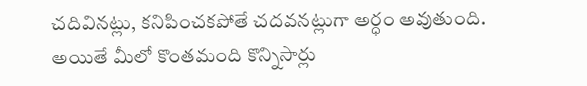చదివినట్లు, కనిపించకపోతే చదవనట్లుగా అర్ధం అవుతుంది.
అయితే మీలో కొంతమంది కొన్నిసార్లు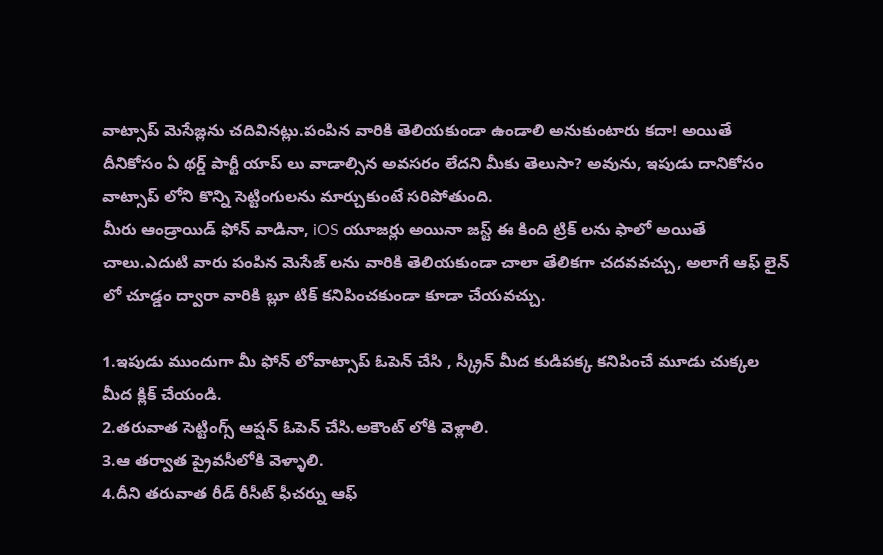వాట్సాప్ మెసేజ్లను చదివినట్లు.పంపిన వారికి తెలియకుండా ఉండాలి అనుకుంటారు కదా! అయితే దీనికోసం ఏ థర్డ్ పార్టీ యాప్ లు వాడాల్సిన అవసరం లేదని మీకు తెలుసా? అవును, ఇపుడు దానికోసం వాట్సాప్ లోని కొన్ని సెట్టింగులను మార్చుకుంటే సరిపోతుంది.
మీరు ఆండ్రాయిడ్ ఫోన్ వాడినా, iOS యూజర్లు అయినా జస్ట్ ఈ కింది ట్రిక్ లను ఫాలో అయితే చాలు.ఎదుటి వారు పంపిన మెసేజ్ లను వారికి తెలియకుండా చాలా తేలికగా చదవవచ్చు, అలాగే ఆఫ్ లైన్ లో చూడ్డం ద్వారా వారికి బ్లూ టిక్ కనిపించకుండా కూడా చేయవచ్చు.

1.ఇపుడు ముందుగా మీ ఫోన్ లోవాట్సాప్ ఓపెన్ చేసి , స్క్రీన్ మీద కుడిపక్క కనిపించే మూడు చుక్కల మీద క్లిక్ చేయండి.
2.తరువాత సెట్టింగ్స్ ఆప్షన్ ఓపెన్ చేసి.అకౌంట్ లోకి వెళ్లాలి.
3.ఆ తర్వాత ప్రైవసీలోకి వెళ్ళాలి.
4.దీని తరువాత రీడ్ రీసీట్ ఫీచర్ను ఆఫ్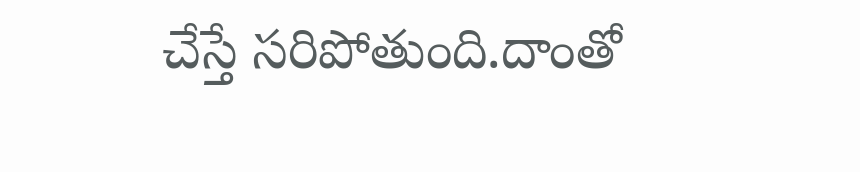చేస్తే సరిపోతుంది.దాంతో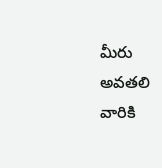మీరు అవతలి వారికి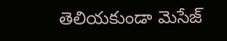తెలియకుండా మెసేజ్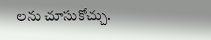లను చూసుకోచ్చు.